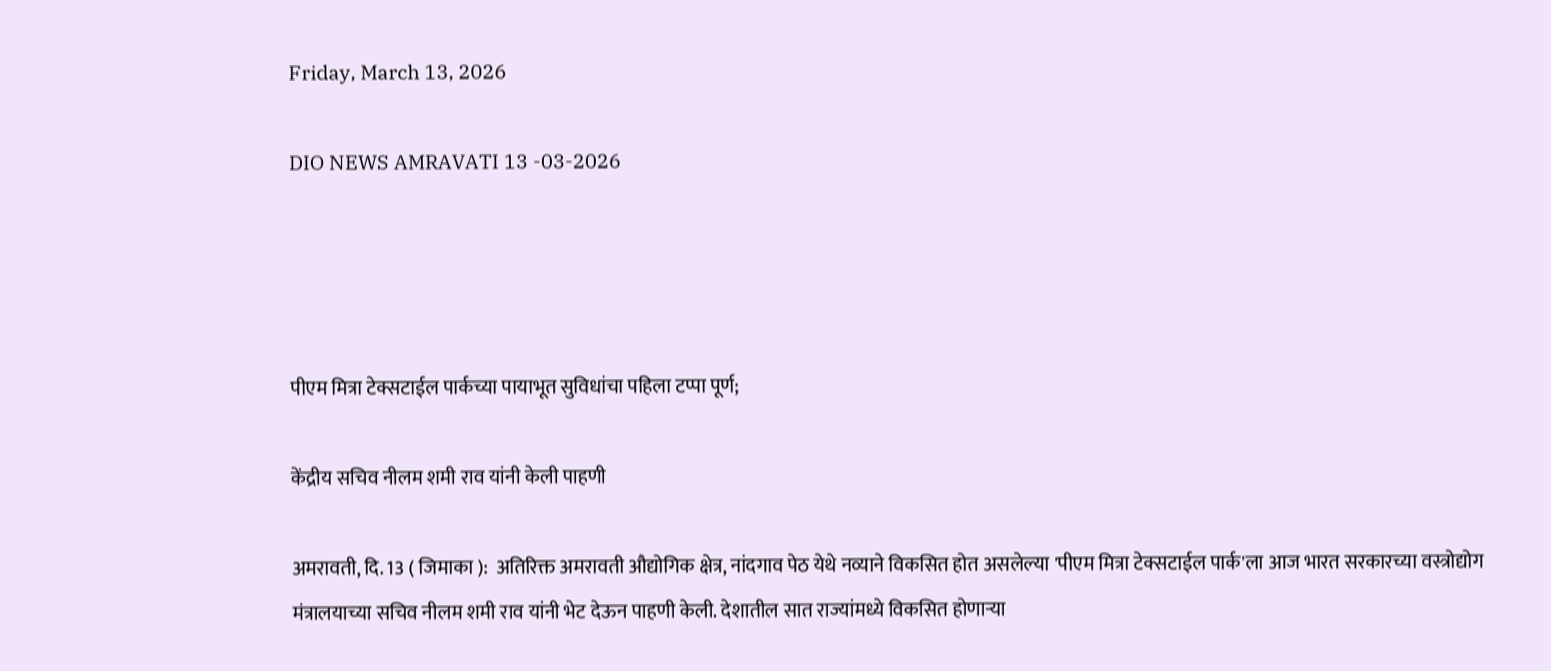Friday, March 13, 2026

DIO NEWS AMRAVATI 13 -03-2026




पीएम मित्रा टेक्सटाईल पार्कच्या पायाभूत सुविधांचा पहिला टप्पा पूर्ण;

केंद्रीय सचिव नीलम शमी राव यांनी केली पाहणी

अमरावती, दि. 13 ( जिमाका ):  अतिरिक्त अमरावती औद्योगिक क्षेत्र, नांदगाव पेठ येथे नव्याने विकसित होत असलेल्या 'पीएम मित्रा टेक्सटाईल पार्क'ला आज भारत सरकारच्या वस्त्रोद्योग मंत्रालयाच्या सचिव नीलम शमी राव यांनी भेट देऊन पाहणी केली. देशातील सात राज्यांमध्ये विकसित होणाऱ्या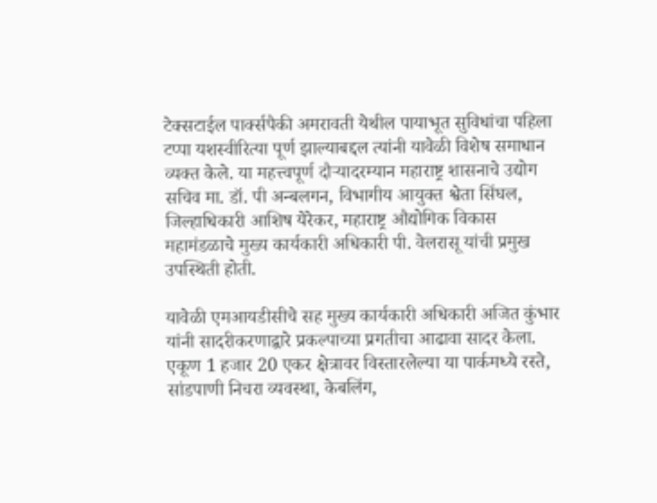टेक्सटाईल पार्क्सपैकी अमरावती येथील पायाभूत सुविधांचा पहिला टप्पा यशस्वीरित्या पूर्ण झाल्याबद्दल त्यांनी यावेळी विशेष समाधान व्यक्त केले. या महत्त्वपूर्ण दौऱ्यादरम्यान महाराष्ट्र शासनाचे उद्योग सचिव मा. डॉ. पी अन्बलगन, विभागीय आयुक्त श्वेता सिंघल, जिल्हाधिकारी आशिष येरेकर, महाराष्ट्र औद्योगिक विकास महामंडळाचे मुख्य कार्यकारी अधिकारी पी. वेलरासू यांची प्रमुख उपस्थिती होती.

यावेळी एमआयडीसीचे सह मुख्य कार्यकारी अधिकारी अजित कुंभार यांनी सादरीकरणाद्वारे प्रकल्पाच्या प्रगतीचा आढावा सादर केला. एकूण 1 हजार 20 एकर क्षेत्रावर विस्तारलेल्या या पार्कमध्ये रस्ते, सांडपाणी निचरा व्यवस्था, केबलिंग,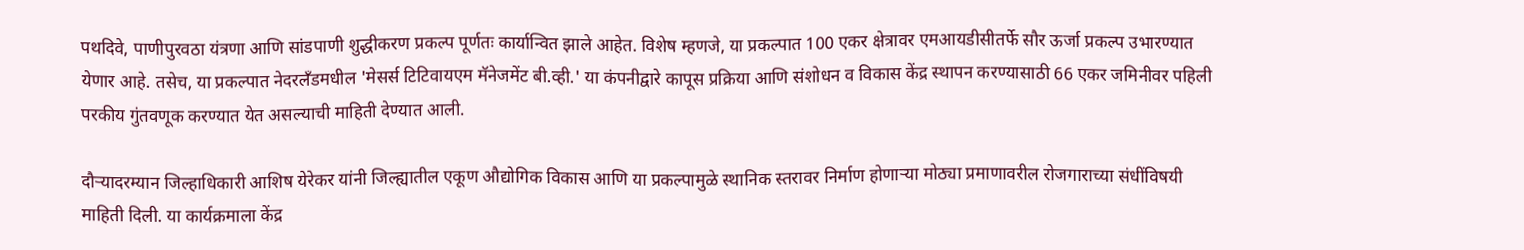पथदिवे, पाणीपुरवठा यंत्रणा आणि सांडपाणी शुद्धीकरण प्रकल्प पूर्णतः कार्यान्वित झाले आहेत. विशेष म्हणजे, या प्रकल्पात 100 एकर क्षेत्रावर एमआयडीसीतर्फे सौर ऊर्जा प्रकल्प उभारण्यात येणार आहे. तसेच, या प्रकल्पात नेदरलँडमधील 'मेसर्स टिटिवायएम मॅनेजमेंट बी.व्ही.' या कंपनीद्वारे कापूस प्रक्रिया आणि संशोधन व विकास केंद्र स्थापन करण्यासाठी 66 एकर जमिनीवर पहिली परकीय गुंतवणूक करण्यात येत असल्याची माहिती देण्यात आली.

दौऱ्यादरम्यान जिल्हाधिकारी आशिष येरेकर यांनी जिल्ह्यातील एकूण औद्योगिक विकास आणि या प्रकल्पामुळे स्थानिक स्तरावर निर्माण होणाऱ्या मोठ्या प्रमाणावरील रोजगाराच्या संधींविषयी माहिती दिली. या कार्यक्रमाला केंद्र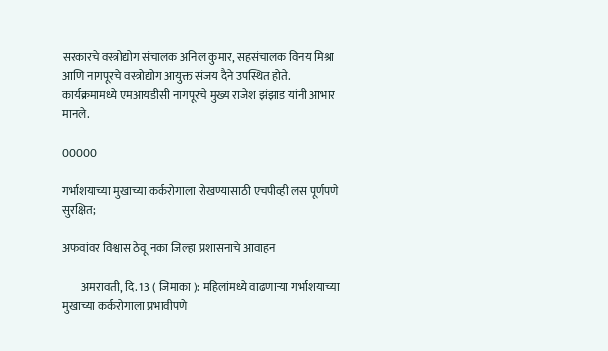सरकारचे वस्त्रोद्योग संचालक अनिल कुमार, सहसंचालक विनय मिश्रा आणि नागपूरचे वस्त्रोद्योग आयुक्त संजय दैने उपस्थित होते. कार्यक्रमामध्ये एमआयडीसी नागपूरचे मुख्य राजेश झंझाड यांनी आभार मानले.

00000

गर्भाशयाच्या मुखाच्या कर्करोगाला रोखण्यासाठी एचपीव्ही लस पूर्णपणे सुरक्षित;

अफवांवर विश्वास ठेवू नका जिल्हा प्रशासनाचे आवाहन

        अमरावती, दि. 13 ( जिमाका ): महिलांमध्ये वाढणाऱ्या गर्भाशयाच्या मुखाच्या कर्करोगाला प्रभावीपणे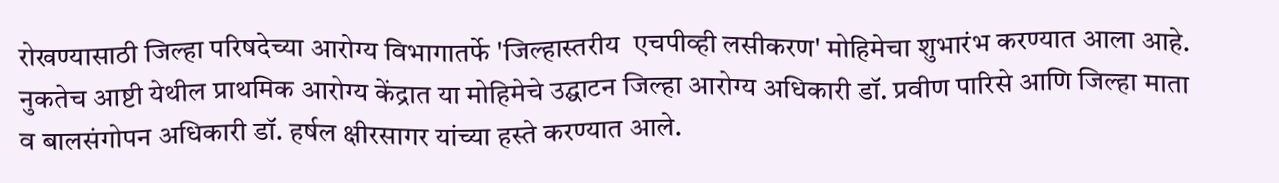रोखण्यासाठी जिल्हा परिषदेच्या आरोग्य विभागातर्फे 'जिल्हास्तरीय  एचपीव्ही लसीकरण' मोहिमेचा शुभारंभ करण्यात आला आहे. नुकतेच आष्टी येथील प्राथमिक आरोग्य केंद्रात या मोहिमेचे उद्घाटन जिल्हा आरोग्य अधिकारी डॉ. प्रवीण पारिसे आणि जिल्हा माता व बालसंगोपन अधिकारी डॉ. हर्षल क्षीरसागर यांच्या हस्ते करण्यात आले.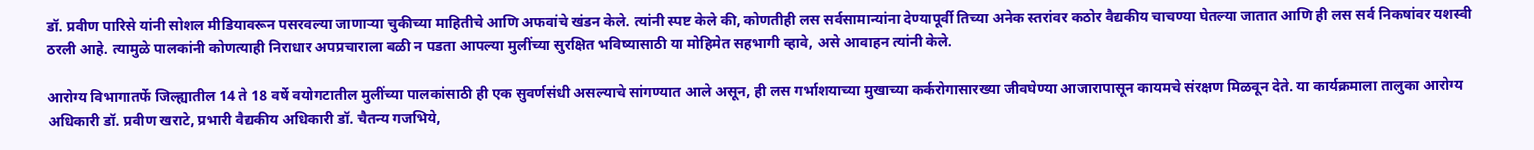डॉ. प्रवीण पारिसे यांनी सोशल मीडियावरून पसरवल्या जाणाऱ्या चुकीच्या माहितीचे आणि अफवांचे खंडन केले. त्यांनी स्पष्ट केले की, कोणतीही लस सर्वसामान्यांना देण्यापूर्वी तिच्या अनेक स्तरांवर कठोर वैद्यकीय चाचण्या घेतल्या जातात आणि ही लस सर्व निकषांवर यशस्वी ठरली आहे. त्यामुळे पालकांनी कोणत्याही निराधार अपप्रचाराला बळी न पडता आपल्या मुलींच्या सुरक्षित भविष्यासाठी या मोहिमेत सहभागी व्हावे, असे आवाहन त्यांनी केले.

आरोग्य विभागातर्फे जिल्ह्यातील 14 ते 18 वर्षे वयोगटातील मुलींच्या पालकांसाठी ही एक सुवर्णसंधी असल्याचे सांगण्यात आले असून, ही लस गर्भाशयाच्या मुखाच्या कर्करोगासारख्या जीवघेण्या आजारापासून कायमचे संरक्षण मिळवून देते. या कार्यक्रमाला तालुका आरोग्य अधिकारी डॉ. प्रवीण खराटे, प्रभारी वैद्यकीय अधिकारी डॉ. चैतन्य गजभिये,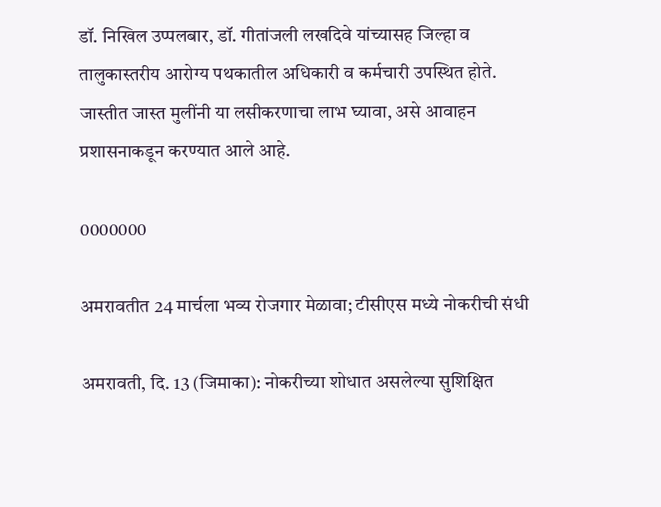डॉ. निखिल उप्पलबार, डॉ. गीतांजली लखदिवे यांच्यासह जिल्हा व तालुकास्तरीय आरोग्य पथकातील अधिकारी व कर्मचारी उपस्थित होते. जास्तीत जास्त मुलींनी या लसीकरणाचा लाभ घ्यावा, असे आवाहन प्रशासनाकडून करण्यात आले आहे.

0000000

अमरावतीत 24 मार्चला भव्य रोजगार मेळावा; टीसीएस मध्ये नोकरीची संधी

अमरावती, दि. 13 (जिमाका): नोकरीच्या शोधात असलेल्या सुशिक्षित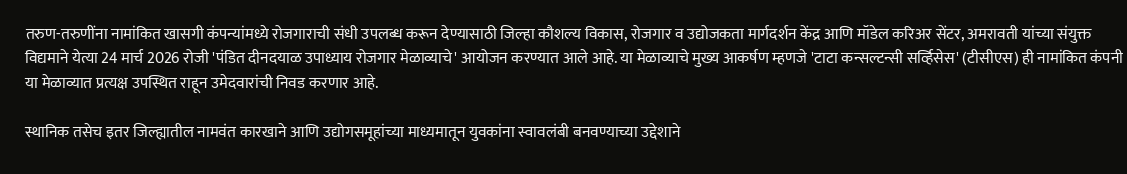तरुण-तरुणींना नामांकित खासगी कंपन्यांमध्ये रोजगाराची संधी उपलब्ध करून देण्यासाठी जिल्हा कौशल्य विकास, रोजगार व उद्योजकता मार्गदर्शन केंद्र आणि मॉडेल करिअर सेंटर, अमरावती यांच्या संयुक्त विद्यमाने येत्या 24 मार्च 2026 रोजी 'पंडित दीनदयाळ उपाध्याय रोजगार मेळाव्याचे' आयोजन करण्यात आले आहे. या मेळाव्याचे मुख्य आकर्षण म्हणजे 'टाटा कन्सल्टन्सी सर्व्हिसेस' (टीसीएस) ही नामांकित कंपनी या मेळाव्यात प्रत्यक्ष उपस्थित राहून उमेदवारांची निवड करणार आहे.

स्थानिक तसेच इतर जिल्ह्यातील नामवंत कारखाने आणि उद्योगसमूहांच्या माध्यमातून युवकांना स्वावलंबी बनवण्याच्या उद्देशाने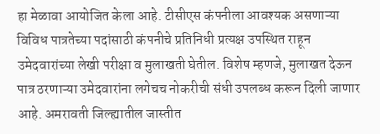हा मेळावा आयोजित केला आहे. टीसीएस कंपनीला आवश्यक असणाऱ्या विविध पात्रतेच्या पदांसाठी कंपनीचे प्रतिनिधी प्रत्यक्ष उपस्थित राहून उमेदवारांच्या लेखी परीक्षा व मुलाखती घेतील. विशेष म्हणजे, मुलाखत देऊन पात्र ठरणाऱ्या उमेदवारांना लगेचच नोकरीची संधी उपलब्ध करून दिली जाणार आहे. अमरावती जिल्ह्यातील जास्तीत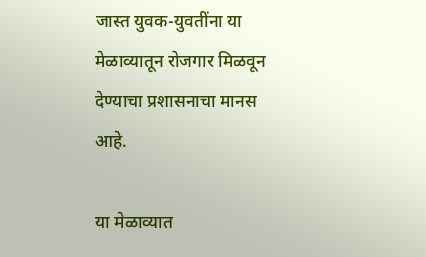जास्त युवक-युवतींना या मेळाव्यातून रोजगार मिळवून देण्याचा प्रशासनाचा मानस आहे.

या मेळाव्यात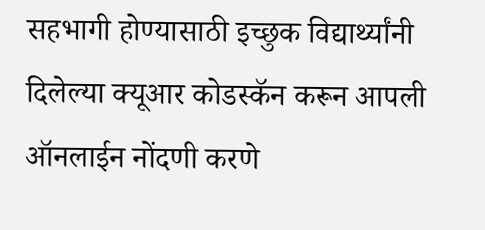सहभागी होण्यासाठी इच्छुक विद्यार्थ्यांनी दिलेल्या क्यूआर कोडस्कॅन करून आपली ऑनलाईन नोंदणी करणे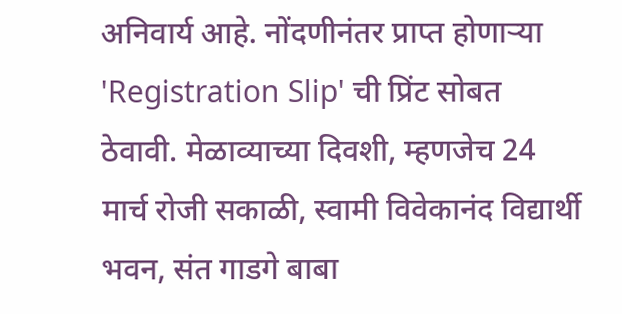अनिवार्य आहे. नोंदणीनंतर प्राप्त होणाऱ्या 'Registration Slip' ची प्रिंट सोबत ठेवावी. मेळाव्याच्या दिवशी, म्हणजेच 24 मार्च रोजी सकाळी, स्वामी विवेकानंद विद्यार्थी भवन, संत गाडगे बाबा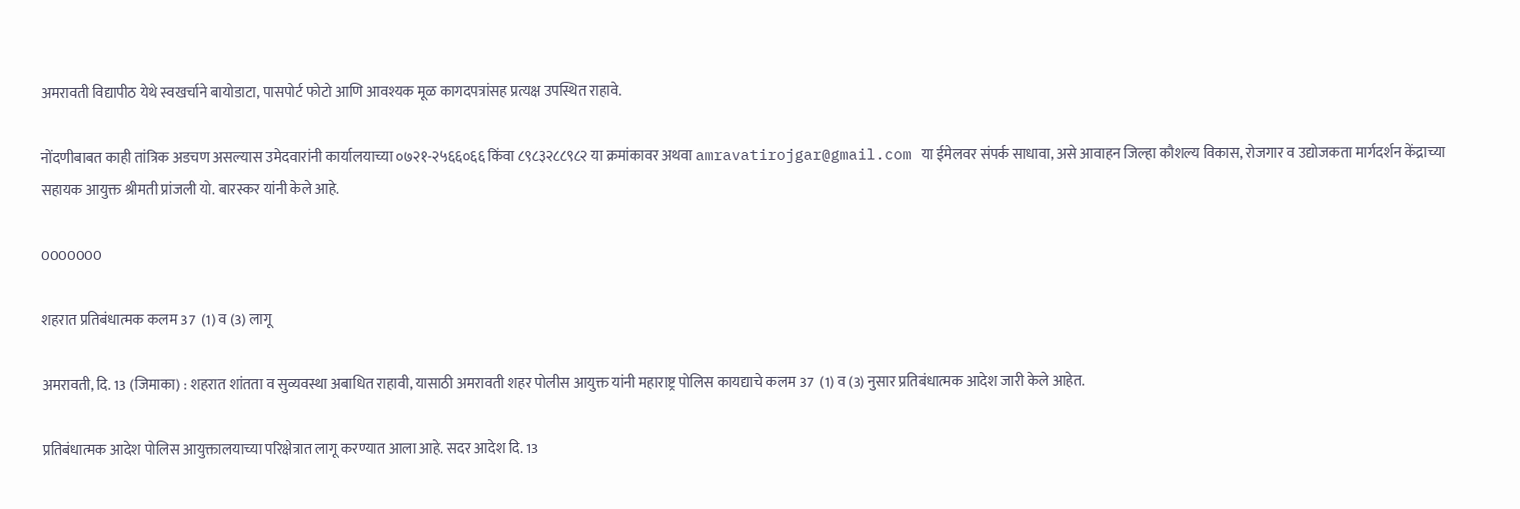अमरावती विद्यापीठ येथे स्वखर्चाने बायोडाटा, पासपोर्ट फोटो आणि आवश्यक मूळ कागदपत्रांसह प्रत्यक्ष उपस्थित राहावे.

नोंदणीबाबत काही तांत्रिक अडचण असल्यास उमेदवारांनी कार्यालयाच्या ०७२१-२५६६०६६ किंवा ८९८३२८८९८२ या क्रमांकावर अथवा amravatirojgar@gmail.com या ईमेलवर संपर्क साधावा, असे आवाहन जिल्हा कौशल्य विकास, रोजगार व उद्योजकता मार्गदर्शन केंद्राच्या सहायक आयुक्त श्रीमती प्रांजली यो. बारस्कर यांनी केले आहे.

0000000

शहरात प्रतिबंधात्मक कलम 37  (1) व (3) लागू

अमरावती, दि. 13 (जिमाका) : शहरात शांतता व सुव्यवस्था अबाधित राहावी, यासाठी अमरावती शहर पोलीस आयुक्त यांनी महाराष्ट्र पोलिस कायद्याचे कलम 37  (1) व (3) नुसार प्रतिबंधात्मक आदेश जारी केले आहेत.

प्रतिबंधात्मक आदेश पोलिस आयुक्तालयाच्या परिक्षेत्रात लागू करण्यात आला आहे. सदर आदेश दि. 13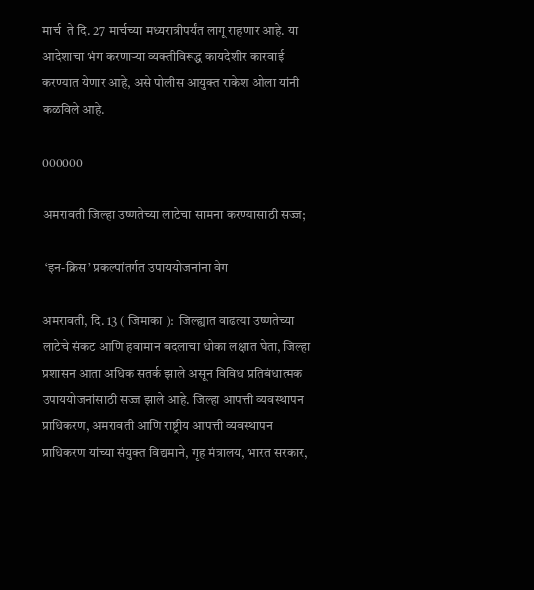मार्च  ते दि. 27 मार्चच्या मध्यरात्रीपर्यंत लागू राहणार आहे. या आदेशाचा भंग करणाऱ्या व्यक्तीविरूद्ध कायदेशीर कारवाई करण्यात येणार आहे, असे पोलीस आयुक्त राकेश ओला यांनी कळविले आहे.

000000

अमरावती जिल्हा उष्णतेच्या लाटेचा सामना करण्यासाठी सज्ज;

 ‘इन-क्रिस’ प्रकल्पांतर्गत उपाययोजनांना वेग

अमरावती, दि. 13 ( जिमाका ):  जिल्ह्यात वाढत्या उष्णतेच्या लाटेचे संकट आणि हवामान बदलाचा धोका लक्षात घेता, जिल्हा प्रशासन आता अधिक सतर्क झाले असून विविध प्रतिबंधात्मक उपाययोजनांसाठी सज्ज झाले आहे. जिल्हा आपत्ती व्यवस्थापन प्राधिकरण, अमरावती आणि राष्ट्रीय आपत्ती व्यवस्थापन प्राधिकरण यांच्या संयुक्त विद्यमाने, गृह मंत्रालय, भारत सरकार,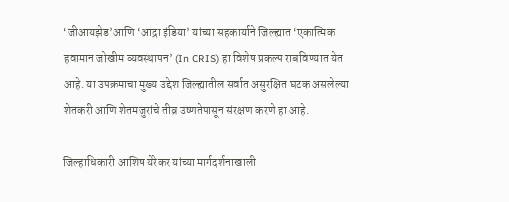‘जीआयझेड’आणि ‘आद्रा इंडिया’ यांच्या सहकार्याने जिल्ह्यात ‘एकात्मिक हवामान जोखीम व्यवस्थापन’ (In CRIS) हा विशेष प्रकल्प राबविण्यात येत आहे. या उपक्रमाचा मुख्य उद्देश जिल्ह्यातील सर्वात असुरक्षित घटक असलेल्या शेतकरी आणि शेतमजुरांचे तीव्र उष्णतेपासून संरक्षण करणे हा आहे.

जिल्हाधिकारी आशिष येरेकर यांच्या मार्गदर्शनाखाली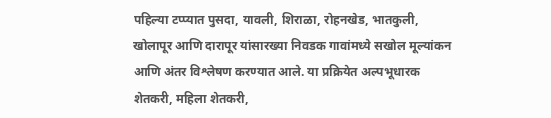पहिल्या टप्प्यात पुसदा, यावली, शिराळा, रोहनखेड, भातकुली, खोलापूर आणि दारापूर यांसारख्या निवडक गावांमध्ये सखोल मूल्यांकन आणि अंतर विश्लेषण करण्यात आले. या प्रक्रियेत अल्पभूधारक शेतकरी, महिला शेतकरी,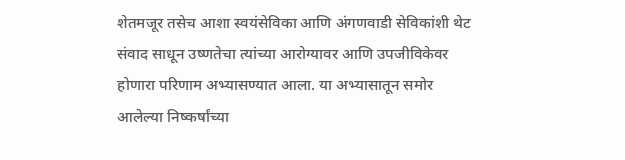शेतमजूर तसेच आशा स्वयंसेविका आणि अंगणवाडी सेविकांशी थेट संवाद साधून उष्णतेचा त्यांच्या आरोग्यावर आणि उपजीविकेवर होणारा परिणाम अभ्यासण्यात आला. या अभ्यासातून समोर आलेल्या निष्कर्षांच्या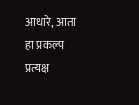आधारे, आता हा प्रकल्प प्रत्यक्ष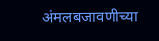अंमलबजावणीच्या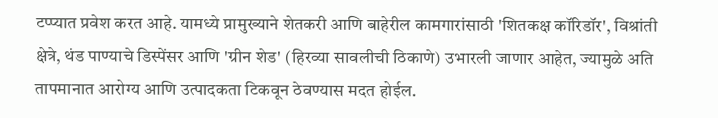टप्प्यात प्रवेश करत आहे. यामध्ये प्रामुख्याने शेतकरी आणि बाहेरील कामगारांसाठी 'शितकक्ष कॉरिडॉर', विश्रांती क्षेत्रे, थंड पाण्याचे डिस्पेंसर आणि 'ग्रीन शेड' (हिरव्या सावलीची ठिकाणे) उभारली जाणार आहेत, ज्यामुळे अति तापमानात आरोग्य आणि उत्पादकता टिकवून ठेवण्यास मदत होईल.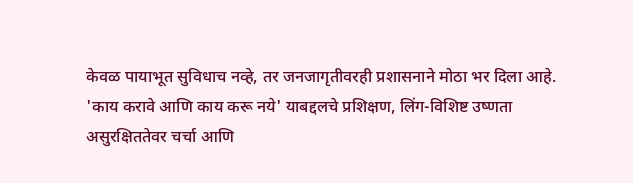केवळ पायाभूत सुविधाच नव्हे, तर जनजागृतीवरही प्रशासनाने मोठा भर दिला आहे. 'काय करावे आणि काय करू नये' याबद्दलचे प्रशिक्षण, लिंग-विशिष्ट उष्णता असुरक्षिततेवर चर्चा आणि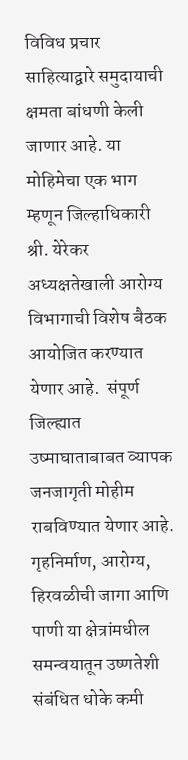विविध प्रचार साहित्याद्वारे समुदायाची क्षमता बांधणी केली जाणार आहे. या मोहिमेचा एक भाग म्हणून जिल्हाधिकारी श्री. येरेकर अध्यक्षतेखाली आरोग्य विभागाची विशेष बैठक आयोजित करण्यात येणार आहे.  संपूर्ण जिल्ह्यात उष्माघाताबाबत व्यापक जनजागृती मोहीम राबविण्यात येणार आहे. गृहनिर्माण, आरोग्य, हिरवळीची जागा आणि पाणी या क्षेत्रांमधील समन्वयातून उष्णतेशी संबंधित धोके कमी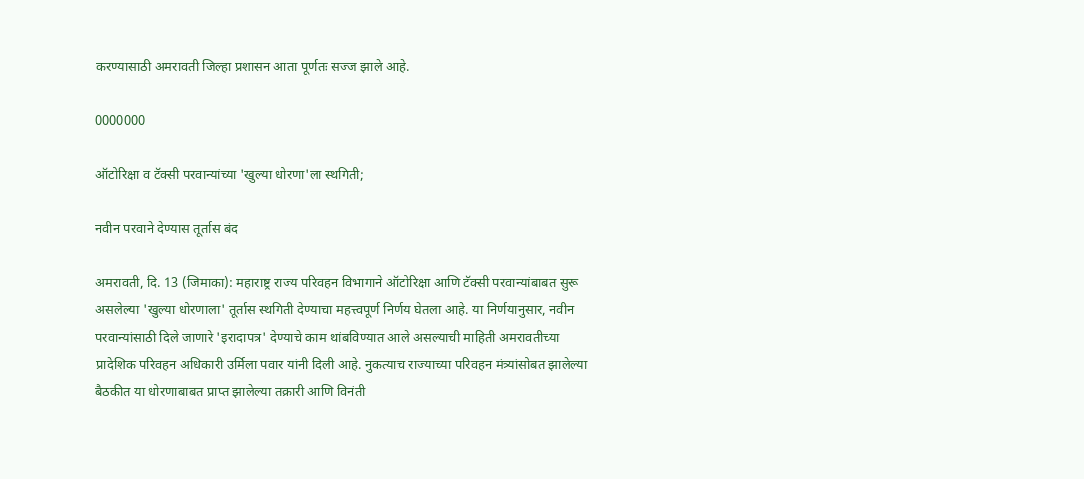करण्यासाठी अमरावती जिल्हा प्रशासन आता पूर्णतः सज्ज झाले आहे.

0000000

ऑटोरिक्षा व टॅक्सी परवान्यांच्या 'खुल्या धोरणा'ला स्थगिती;

नवीन परवाने देण्यास तूर्तास बंद

अमरावती, दि. 13 (जिमाका): महाराष्ट्र राज्य परिवहन विभागाने ऑटोरिक्षा आणि टॅक्सी परवान्यांबाबत सुरू असलेल्या 'खुल्या धोरणाला' तूर्तास स्थगिती देण्याचा महत्त्वपूर्ण निर्णय घेतला आहे. या निर्णयानुसार, नवीन परवान्यांसाठी दिले जाणारे 'इरादापत्र' देण्याचे काम थांबविण्यात आले असल्याची माहिती अमरावतीच्या प्रादेशिक परिवहन अधिकारी उर्मिला पवार यांनी दिली आहे. नुकत्याच राज्याच्या परिवहन मंत्र्यांसोबत झालेल्या बैठकीत या धोरणाबाबत प्राप्त झालेल्या तक्रारी आणि विनंती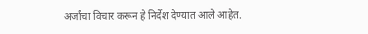अर्जांचा विचार करून हे निर्देश देण्यात आले आहेत.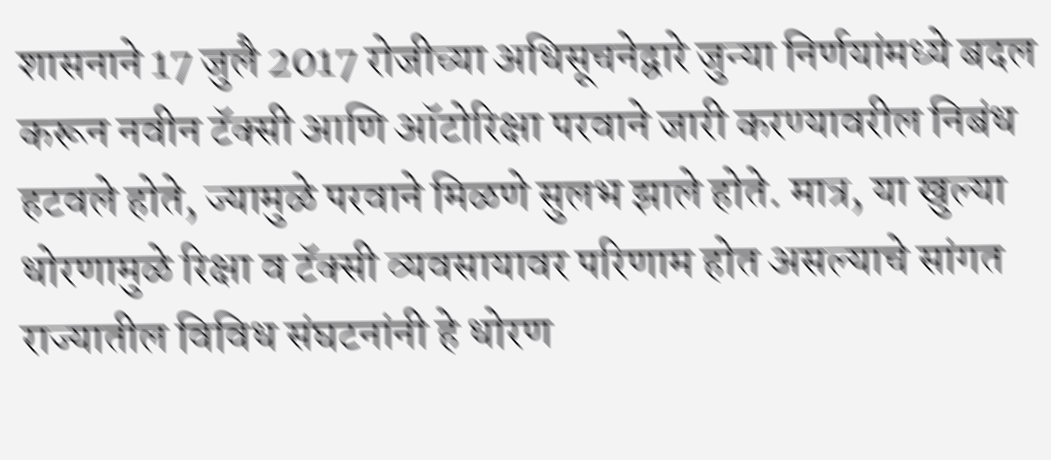शासनाने 17 जुलै 2017 रोजीच्या अधिसूचनेद्वारे जुन्या निर्णयांमध्ये बदल करून नवीन टॅक्सी आणि ऑटोरिक्षा परवाने जारी करण्यावरील निबंध हटवले होते, ज्यामुळे परवाने मिळणे सुलभ झाले होते. मात्र, या खुल्या धोरणामुळे रिक्षा व टॅक्सी व्यवसायावर परिणाम होत असल्याचे सांगत राज्यातील विविध संघटनांनी हे धोरण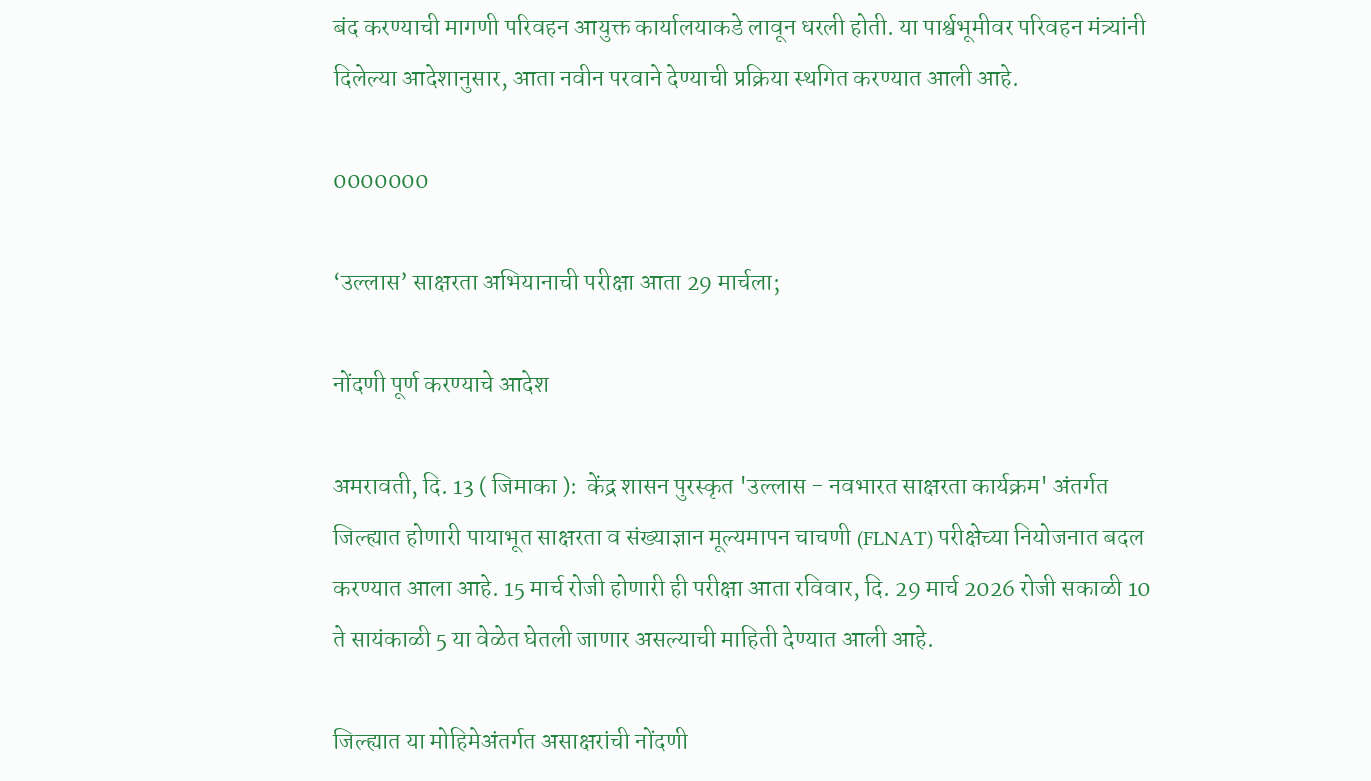बंद करण्याची मागणी परिवहन आयुक्त कार्यालयाकडे लावून धरली होती. या पार्श्वभूमीवर परिवहन मंत्र्यांनी दिलेल्या आदेशानुसार, आता नवीन परवाने देण्याची प्रक्रिया स्थगित करण्यात आली आहे.

0000000

‘उल्लास’ साक्षरता अभियानाची परीक्षा आता 29 मार्चला;

नोंदणी पूर्ण करण्याचे आदेश

अमरावती, दि. 13 ( जिमाका ):  केंद्र शासन पुरस्कृत 'उल्लास - नवभारत साक्षरता कार्यक्रम' अंतर्गत जिल्ह्यात होणारी पायाभूत साक्षरता व संख्याज्ञान मूल्यमापन चाचणी (FLNAT) परीक्षेच्या नियोजनात बदल करण्यात आला आहे. 15 मार्च रोजी होणारी ही परीक्षा आता रविवार, दि. 29 मार्च 2026 रोजी सकाळी 10  ते सायंकाळी 5 या वेळेत घेतली जाणार असल्याची माहिती देण्यात आली आहे.

जिल्ह्यात या मोहिमेअंतर्गत असाक्षरांची नोंदणी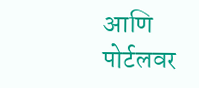आणि पोर्टलवर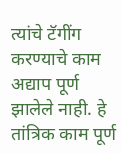त्यांचे टॅगींग करण्याचे काम अद्याप पूर्ण झालेले नाही. हे तांत्रिक काम पूर्ण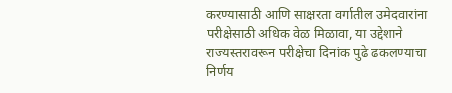करण्यासाठी आणि साक्षरता वर्गातील उमेदवारांना परीक्षेसाठी अधिक वेळ मिळावा, या उद्देशाने राज्यस्तरावरून परीक्षेचा दिनांक पुढे ढकलण्याचा निर्णय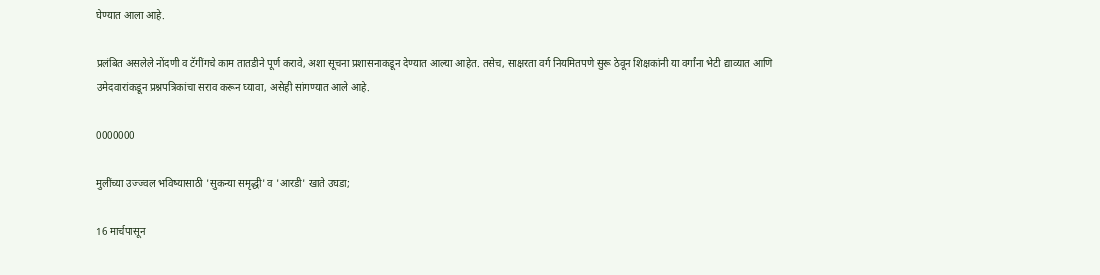घेण्यात आला आहे.

प्रलंबित असलेले नोंदणी व टॅगींगचे काम तातडीने पूर्ण करावे, अशा सूचना प्रशासनाकडून देण्यात आल्या आहेत. तसेच, साक्षरता वर्ग नियमितपणे सुरू ठेवून शिक्षकांनी या वर्गांना भेटी द्याव्यात आणि उमेदवारांकडून प्रश्नपत्रिकांचा सराव करून घ्यावा, असेही सांगण्यात आले आहे.

0000000

मुलींच्या उज्ज्वल भविष्यासाठी 'सुकन्या समृद्धी' व 'आरडी' खाते उघडा;

16 मार्चपासून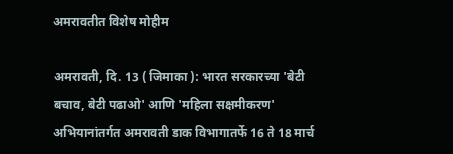अमरावतीत विशेष मोहीम

अमरावती, दि. 13 ( जिमाका ): भारत सरकारच्या 'बेटी बचाव, बेटी पढाओ' आणि 'महिला सक्षमीकरण' अभियानांतर्गत अमरावती डाक विभागातर्फे 16 ते 18 मार्च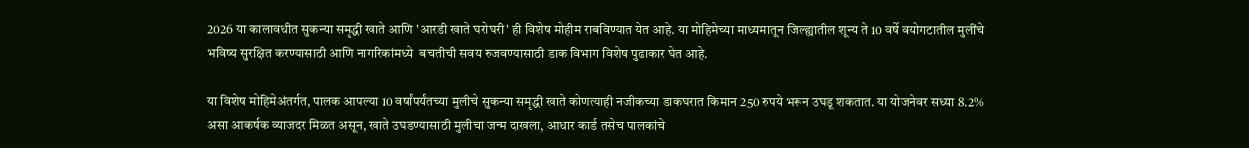2026 या कालावधीत सुकन्या समृद्धी खाते आणि 'आरडी खाते घरोघरी' ही विशेष मोहीम राबविण्यात येत आहे. या मोहिमेच्या माध्यमातून जिल्ह्यातील शून्य ते 10 वर्षे वयोगटातील मुलींचे भविष्य सुरक्षित करण्यासाठी आणि नागरिकांमध्ये  बचतीची सवय रुजवण्यासाठी डाक विभाग विशेष पुढाकार घेत आहे.

या विशेष मोहिमेअंतर्गत, पालक आपल्या 10 वर्षांपर्यंतच्या मुलीचे सुकन्या समृद्धी खाते कोणत्याही नजीकच्या डाकघरात किमान 250 रुपये भरून उघडू शकतात. या योजनेवर सध्या 8.2% असा आकर्षक व्याजदर मिळत असून, खाते उघडण्यासाठी मुलीचा जन्म दाखला, आधार कार्ड तसेच पालकांचे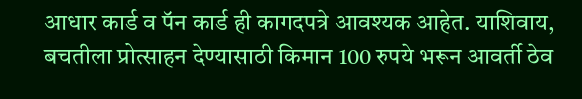आधार कार्ड व पॅन कार्ड ही कागदपत्रे आवश्यक आहेत. याशिवाय, बचतीला प्रोत्साहन देण्यासाठी किमान 100 रुपये भरून आवर्ती ठेव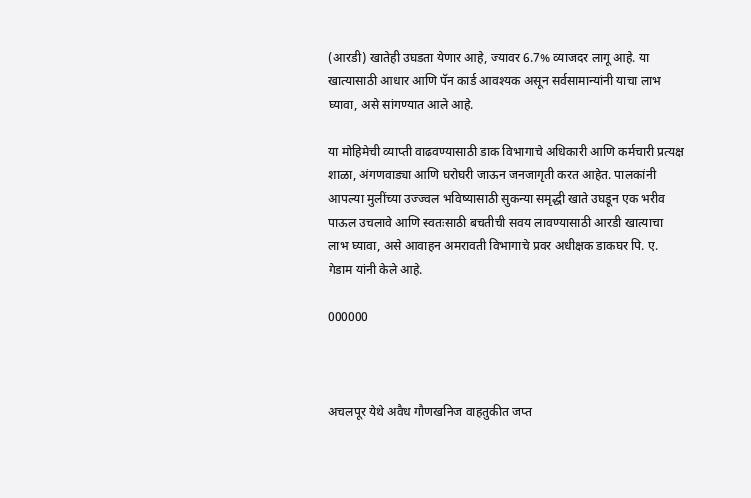(आरडी) खातेही उघडता येणार आहे, ज्यावर 6.7% व्याजदर लागू आहे. या खात्यासाठी आधार आणि पॅन कार्ड आवश्यक असून सर्वसामान्यांनी याचा लाभ घ्यावा, असे सांगण्यात आले आहे.

या मोहिमेची व्याप्ती वाढवण्यासाठी डाक विभागाचे अधिकारी आणि कर्मचारी प्रत्यक्ष शाळा, अंगणवाड्या आणि घरोघरी जाऊन जनजागृती करत आहेत. पालकांनी आपल्या मुलींच्या उज्ज्वल भविष्यासाठी सुकन्या समृद्धी खाते उघडून एक भरीव पाऊल उचलावे आणि स्वतःसाठी बचतीची सवय लावण्यासाठी आरडी खात्याचा लाभ घ्यावा, असे आवाहन अमरावती विभागाचे प्रवर अधीक्षक डाकघर पि. ए. गेडाम यांनी केले आहे.

000000



अचलपूर येथे अवैध गौणखनिज वाहतुकीत जप्त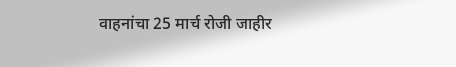वाहनांचा 25 मार्च रोजी जाहीर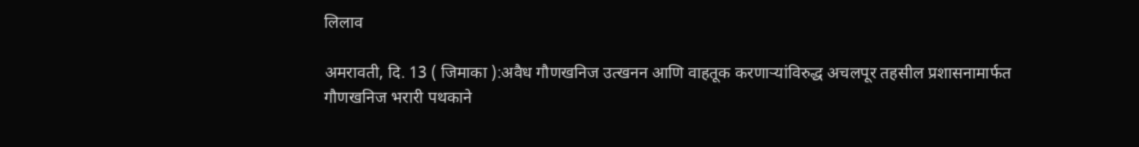लिलाव

अमरावती, दि. 13 ( जिमाका ):अवैध गौणखनिज उत्खनन आणि वाहतूक करणाऱ्यांविरुद्ध अचलपूर तहसील प्रशासनामार्फत गौणखनिज भरारी पथकाने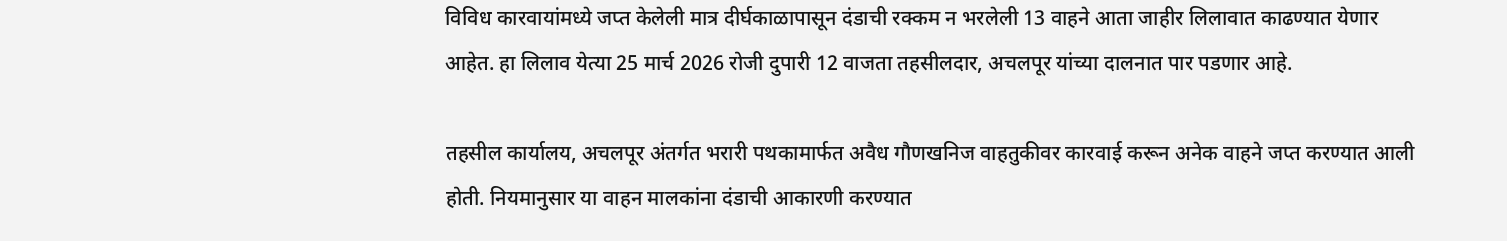विविध कारवायांमध्ये जप्त केलेली मात्र दीर्घकाळापासून दंडाची रक्कम न भरलेली 13 वाहने आता जाहीर लिलावात काढण्यात येणार आहेत. हा लिलाव येत्या 25 मार्च 2026 रोजी दुपारी 12 वाजता तहसीलदार, अचलपूर यांच्या दालनात पार पडणार आहे.

तहसील कार्यालय, अचलपूर अंतर्गत भरारी पथकामार्फत अवैध गौणखनिज वाहतुकीवर कारवाई करून अनेक वाहने जप्त करण्यात आली होती. नियमानुसार या वाहन मालकांना दंडाची आकारणी करण्यात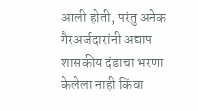आली होती, परंतु अनेक गैरअर्जदारांनी अद्याप शासकीय दंडाचा भरणा केलेला नाही किंवा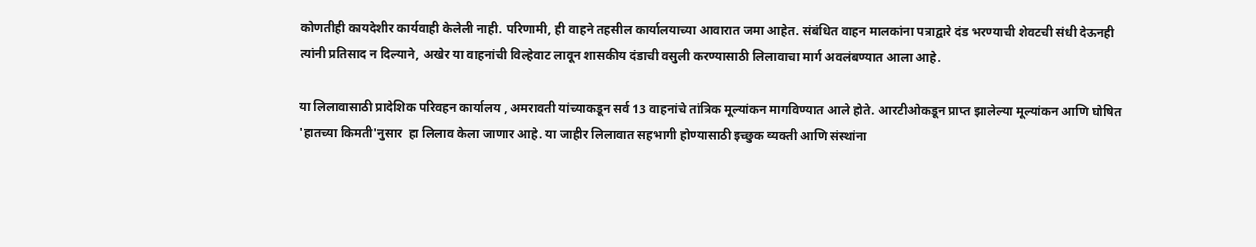कोणतीही कायदेशीर कार्यवाही केलेली नाही. परिणामी, ही वाहने तहसील कार्यालयाच्या आवारात जमा आहेत. संबंधित वाहन मालकांना पत्राद्वारे दंड भरण्याची शेवटची संधी देऊनही त्यांनी प्रतिसाद न दिल्याने, अखेर या वाहनांची विल्हेवाट लावून शासकीय दंडाची वसुली करण्यासाठी लिलावाचा मार्ग अवलंबण्यात आला आहे.

या लिलावासाठी प्रादेशिक परिवहन कार्यालय , अमरावती यांच्याकडून सर्व 13 वाहनांचे तांत्रिक मूल्यांकन मागविण्यात आले होते. आरटीओकडून प्राप्त झालेल्या मूल्यांकन आणि घोषित 'हातच्या किमती'नुसार  हा लिलाव केला जाणार आहे. या जाहीर लिलावात सहभागी होण्यासाठी इच्छुक व्यक्ती आणि संस्थांना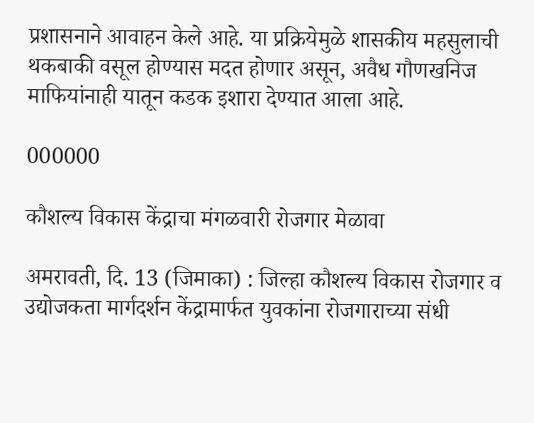प्रशासनाने आवाहन केले आहे. या प्रक्रियेमुळे शासकीय महसुलाची थकबाकी वसूल होण्यास मदत होणार असून, अवैध गौणखनिज माफियांनाही यातून कडक इशारा देण्यात आला आहे.

000000

कौशल्य विकास केंद्राचा मंगळवारी रोजगार मेळावा

अमरावती, दि. 13 (जिमाका) : जिल्हा कौशल्य विकास रोजगार व उद्योजकता मार्गदर्शन केंद्रामार्फत युवकांना रोजगाराच्या संधी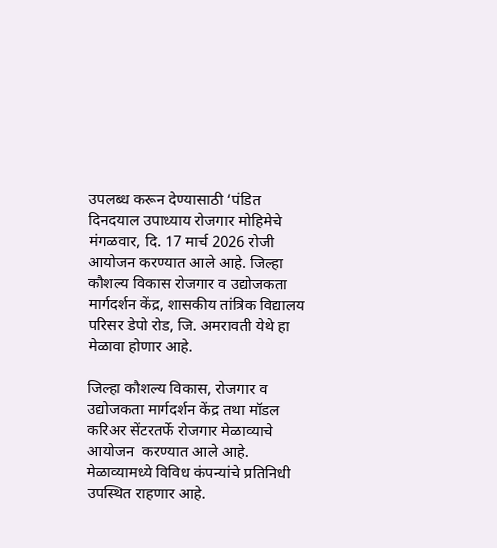उपलब्ध करून देण्यासाठी ‘पंडित दिनदयाल उपाध्याय रोजगार मोहिमेचे मंगळवार, दि. 17 मार्च 2026 रोजी आयोजन करण्यात आले आहे. जिल्हा कौशल्य विकास रोजगार व उद्योजकता मार्गदर्शन केंद्र, शासकीय तांत्रिक विद्यालय परिसर डेपो रोड, जि. अमरावती येथे हा मेळावा होणार आहे.

जिल्हा कौशल्य विकास, रोजगार व उद्योजकता मार्गदर्शन केंद्र तथा मॉडल करिअर सेंटरतर्फे रोजगार मेळाव्याचे आयोजन  करण्यात आले आहे. मेळाव्यामध्ये विविध कंपन्यांचे प्रतिनिधी उपस्थित राहणार आहे.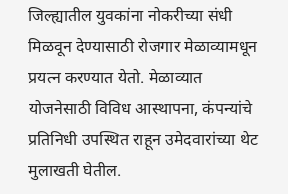जिल्ह्यातील युवकांना नोकरीच्या संधी मिळवून देण्यासाठी रोजगार मेळाव्यामधून प्रयत्न करण्यात येतो. मेळाव्यात योजनेसाठी विविध आस्थापना, कंपन्यांचे प्रतिनिधी उपस्थित राहून उमेदवारांच्या थेट मुलाखती घेतील.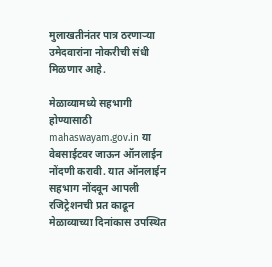मुलाखतीनंतर पात्र ठरणाऱ्या उमेदवारांना नोकरीची संधी मिळणार आहे.

मेळाव्यामध्ये सहभागी होण्यासाठी mahaswayam.gov.in या वेबसाईटवर जाऊन ऑनलाईन नोंदणी करावी. यात ऑनलाईन सहभाग नोंदवून आपली रजिट्रेशनची प्रत काढून मेळाव्याच्या दिनांकास उपस्थित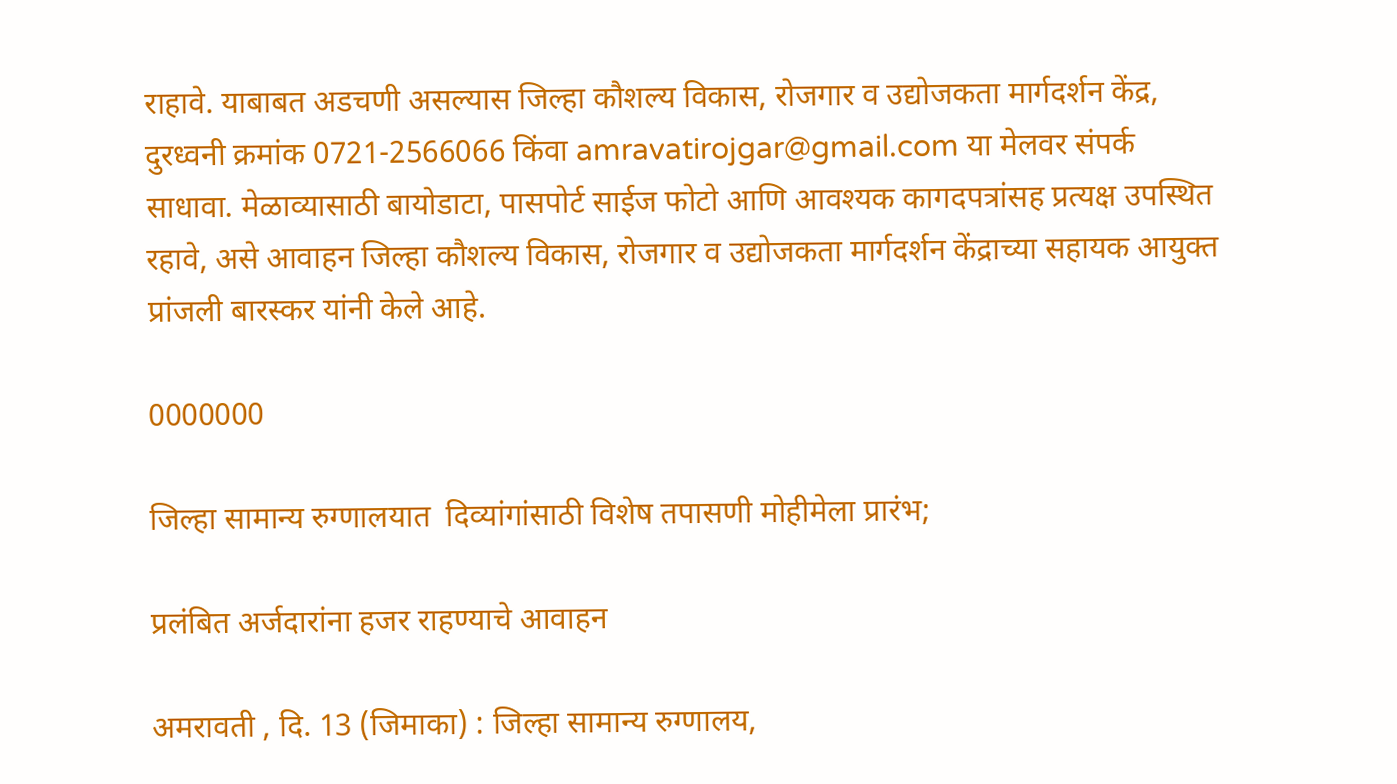राहावे. याबाबत अडचणी असल्यास जिल्हा कौशल्य विकास, रोजगार व उद्योजकता मार्गदर्शन केंद्र, दुरध्वनी क्रमांक 0721-2566066 किंवा amravatirojgar@gmail.com या मेलवर संपर्क साधावा. मेळाव्यासाठी बायोडाटा, पासपोर्ट साईज फोटो आणि आवश्यक कागदपत्रांसह प्रत्यक्ष उपस्थित रहावे, असे आवाहन जिल्हा कौशल्य विकास, रोजगार व उद्योजकता मार्गदर्शन केंद्राच्या सहायक आयुक्त प्रांजली बारस्कर यांनी केले आहे.

0000000

जिल्हा सामान्य रुग्णालयात  दिव्यांगांसाठी विशेष तपासणी मोहीमेला प्रारंभ;

प्रलंबित अर्जदारांना हजर राहण्याचे आवाहन

अमरावती , दि. 13 (जिमाका) : जिल्हा सामान्य रुग्णालय,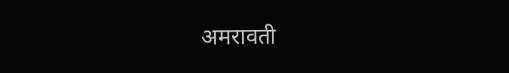अमरावती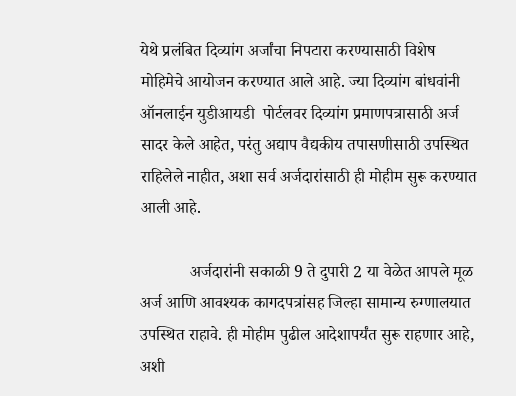येथे प्रलंबित दिव्यांग अर्जांचा निपटारा करण्यासाठी विशेष मोहिमेचे आयोजन करण्यात आले आहे. ज्या दिव्यांग बांधवांनी ऑनलाईन युडीआयडी  पोर्टलवर दिव्यांग प्रमाणपत्रासाठी अर्ज सादर केले आहेत, परंतु अद्याप वैद्यकीय तपासणीसाठी उपस्थित राहिलेले नाहीत, अशा सर्व अर्जदारांसाठी ही मोहीम सुरू करण्यात आली आहे.

            अर्जदारांनी सकाळी 9 ते दुपारी 2 या वेळेत आपले मूळ अर्ज आणि आवश्यक कागदपत्रांसह जिल्हा सामान्य रुग्णालयात उपस्थित राहावे. ही मोहीम पुढील आदेशापर्यंत सुरू राहणार आहे, अशी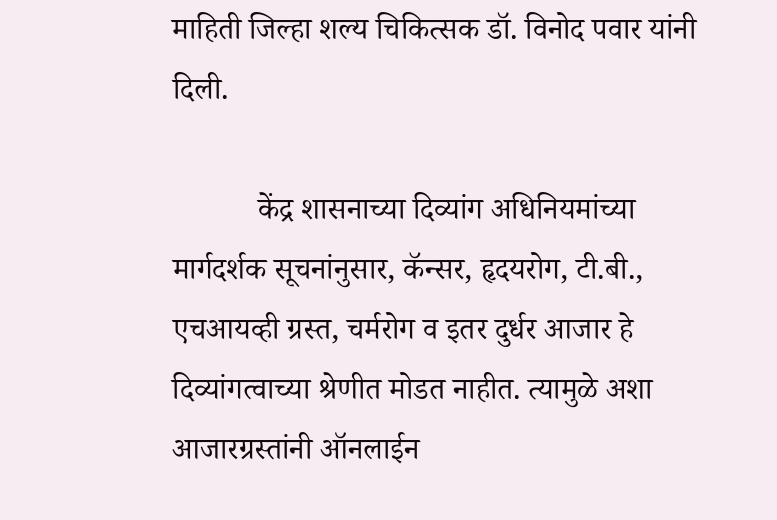माहिती जिल्हा शल्य चिकित्सक डॉ. विनोद पवार यांनी दिली.

           केंद्र शासनाच्या दिव्यांग अधिनियमांच्या मार्गदर्शक सूचनांनुसार, कॅन्सर, हृदयरोग, टी.बी., एचआयव्ही ग्रस्त, चर्मरोग व इतर दुर्धर आजार हे दिव्यांगत्वाच्या श्रेणीत मोडत नाहीत. त्यामुळे अशा आजारग्रस्तांनी ऑनलाईन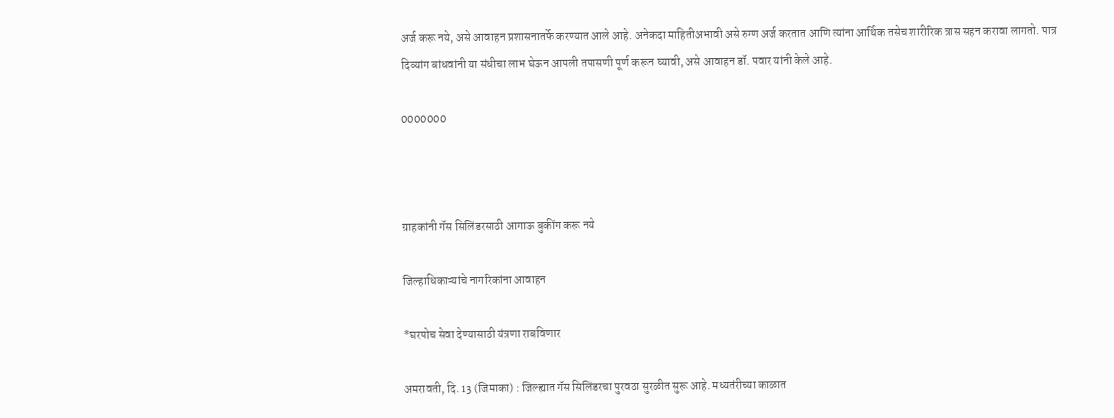अर्ज करू नये, असे आवाहन प्रशासनातर्फे करण्यात आले आहे. अनेकदा माहितीअभावी असे रुग्ण अर्ज करतात आणि त्यांना आर्थिक तसेच शारीरिक त्रास सहन करावा लागतो. पात्र दिव्यांग बांधवांनी या संधीचा लाभ घेऊन आपली तपासणी पूर्ण करून घ्यावी, असे आवाहन डॉ. पवार यांनी केले आहे.

0000000



ग्राहकांनी गॅस सिलिंडरसाठी आगाऊ बुकींग करू नये

जिल्हाधिकाऱ्यांचे नागरिकांना आवाहन

*घरपोच सेवा देण्यासाठी यंत्रणा राबविणार

अमरावती, दि. 13 (जिमाका) : जिल्ह्यात गॅस सिलिंडरचा पुरवठा सुरळीत सुरू आहे. मध्यतंरीच्या काळात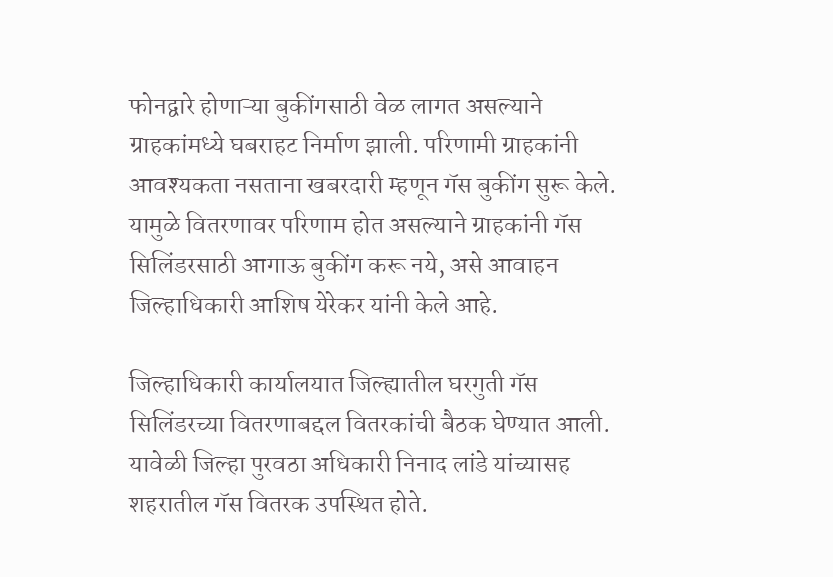फोनद्वारे होणाऱ्या बुकींगसाठी वेळ लागत असल्याने ग्राहकांमध्ये घबराहट निर्माण झाली. परिणामी ग्राहकांनी आवश्यकता नसताना खबरदारी म्हणून गॅस बुकींग सुरू केले. यामुळे वितरणावर परिणाम होत असल्याने ग्राहकांनी गॅस सिलिंडरसाठी आगाऊ बुकींग करू नये, असे आवाहन जिल्हाधिकारी आशिष येरेकर यांनी केले आहे.

जिल्हाधिकारी कार्यालयात जिल्ह्यातील घरगुती गॅस  सिलिंडरच्या वितरणाबद्दल वितरकांची बैठक घेण्यात आली. यावेळी जिल्हा पुरवठा अधिकारी निनाद लांडे यांच्यासह शहरातील गॅस वितरक उपस्थित होते.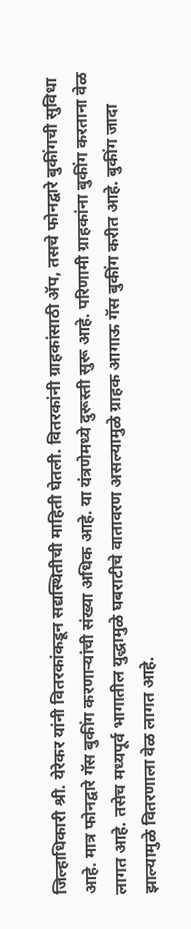जिल्हाधिकारी श्री. येरेकर यांनी वितरकांकडून सद्यस्थितीची माहिती घेतली. वितरकांनी ग्राहकांसाठी ॲप, तसचे फोनद्वारे बुकींगची सुविधा आहे. मात्र फोनद्वारे गॅस बुकींग करणाऱ्यांची संख्या अधिक आहे. या यंत्रणेमध्ये दुरूस्ती सुरू आहे. परिणामी ग्राहकांना बुकींग करताना वेळ लागत आहे. तसेच मध्यपूर्व भागातील युद्धामुळे घबराटीचे वातावरण असल्यामुळे ग्राहक आगाऊ गॅस बुकींग करीत आहे. बुकींग जादा झाल्यामुळे वितरणाला वेळ लागत आहे.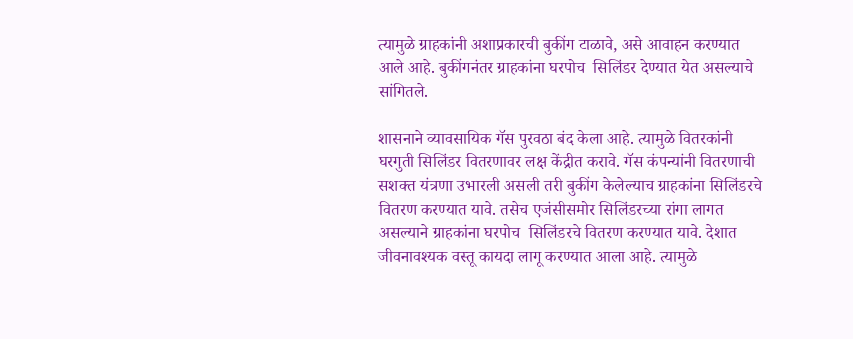त्यामुळे ग्राहकांनी अशाप्रकारची बुकींग टाळावे, असे आवाहन करण्यात आले आहे. बुकींगनंतर ग्राहकांना घरपोच  सिलिंडर देण्यात येत असल्याचे सांगितले.

शासनाने व्यावसायिक गॅस पुरवठा बंद केला आहे. त्यामुळे वितरकांनी घरगुती सिलिंडर वितरणावर लक्ष केंद्रीत करावे. गॅस कंपन्यांनी वितरणाची सशक्त यंत्रणा उभारली असली तरी बुकींग केलेल्याच ग्राहकांना सिलिंडरचे वितरण करण्यात यावे. तसेच एजंसीसमोर सिलिंडरच्या रांगा लागत असल्याने ग्राहकांना घरपोच  सिलिंडरचे वितरण करण्यात यावे. देशात जीवनावश्यक वस्तू कायदा लागू करण्यात आला आहे. त्यामुळे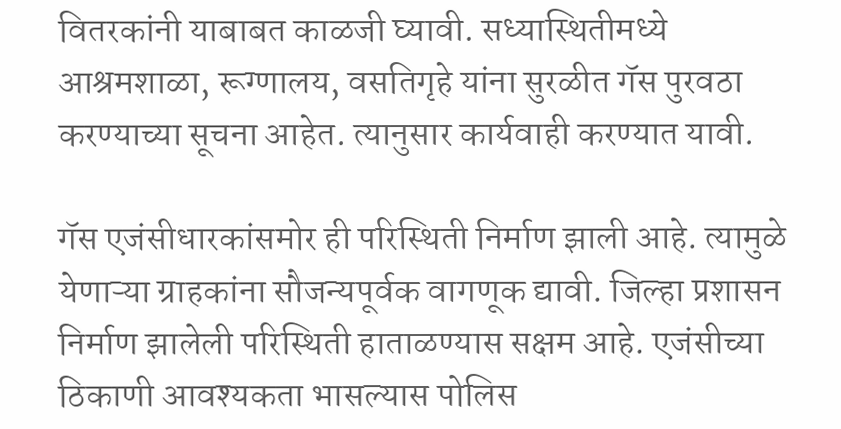वितरकांनी याबाबत काळजी घ्यावी. सध्यास्थितीमध्ये आश्रमशाळा, रूग्णालय, वसतिगृहे यांना सुरळीत गॅस पुरवठा करण्याच्या सूचना आहेत. त्यानुसार कार्यवाही करण्यात यावी.

गॅस एजंसीधारकांसमोर ही परिस्थिती निर्माण झाली आहे. त्यामुळे येणाऱ्या ग्राहकांना सौजन्यपूर्वक वागणूक द्यावी. जिल्हा प्रशासन निर्माण झालेली परिस्थिती हाताळण्यास सक्षम आहे. एजंसीच्या ठिकाणी आवश्यकता भासल्यास पोलिस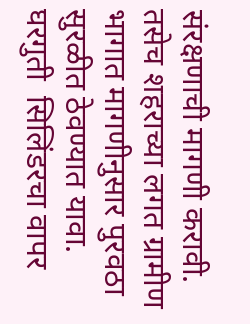संरक्षणाची मागणी करावी. तसेच शहराच्या लगत ग्रामीण भागात मागणीनुसार पुरवठा सुरळीत ठेवण्यात यावा. घरगुती  सिलिंडरचा वापर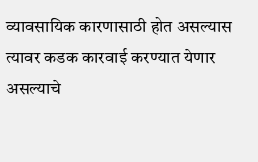व्यावसायिक कारणासाठी होत असल्यास त्यावर कडक कारवाई करण्यात येणार असल्याचे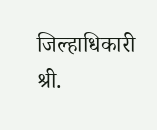जिल्हाधिकारी श्री.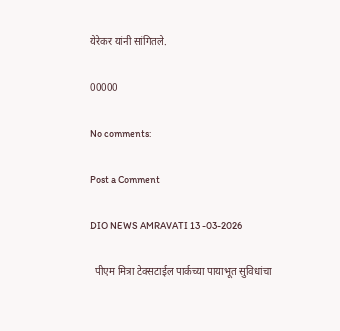येरेकर यांनी सांगितले.

00000

No comments:

Post a Comment

DIO NEWS AMRAVATI 13 -03-2026

  पीएम मित्रा टेक्सटाईल पार्कच्या पायाभूत सुविधांचा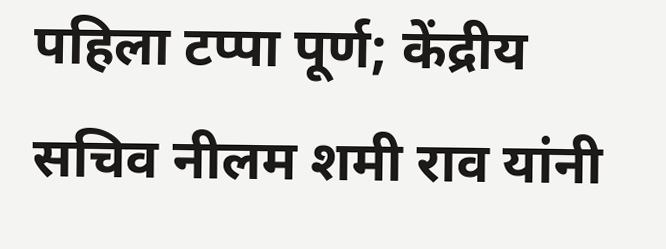पहिला टप्पा पूर्ण; केंद्रीय सचिव नीलम शमी राव यांनी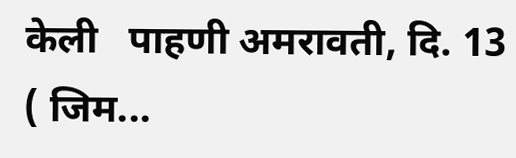केली   पाहणी अमरावती, दि. 13 ( जिम...